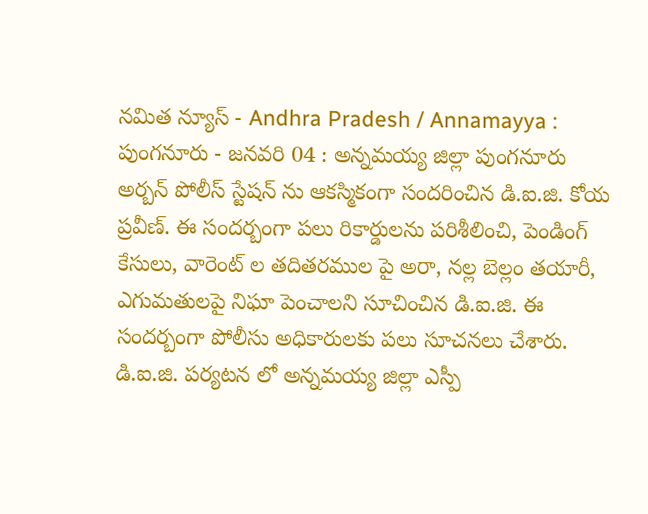నమిత న్యూస్ - Andhra Pradesh / Annamayya : పుంగనూరు - జనవరి 04 : అన్నమయ్య జిల్లా పుంగనూరు అర్బన్ పోలీస్ స్టేషన్ ను ఆకస్మికంగా సందరించిన డి.ఐ.జి. కోయ ప్రవీణ్. ఈ సందర్బంగా పలు రికార్డులను పరిశీలించి, పెండింగ్ కేసులు, వారెంట్ ల తదితరముల పై అరా, నల్ల బెల్లం తయారీ, ఎగుమతులపై నిఘా పెంచాలని సూచించిన డి.ఐ.జి. ఈ సందర్బంగా పోలీసు అధికారులకు పలు సూచనలు చేశారు. డి.ఐ.జి. పర్యటన లో అన్నమయ్య జిల్లా ఎస్పీ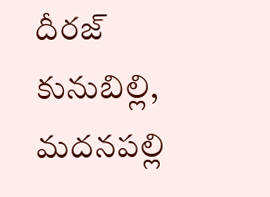దీరజ్ కునుబిల్లి, మదనపల్లి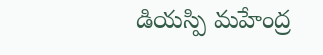డియస్పి మహేంద్ర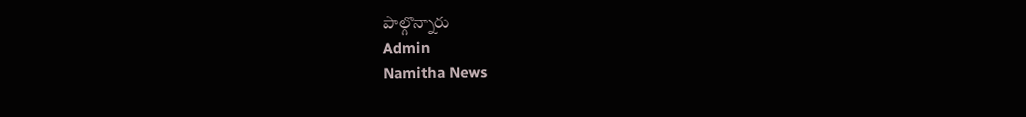పాల్గొన్నారు
Admin
Namitha News